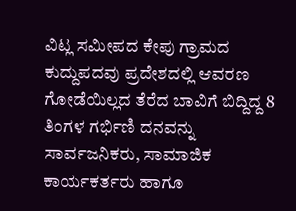ವಿಟ್ಲ ಸಮೀಪದ ಕೇಪು ಗ್ರಾಮದ ಕುದ್ದುಪದವು ಪ್ರದೇಶದಲ್ಲಿ ಆವರಣ ಗೋಡೆಯಿಲ್ಲದ ತೆರೆದ ಬಾವಿಗೆ ಬಿದ್ದಿದ್ದ 8 ತಿಂಗಳ ಗರ್ಭಿಣಿ ದನವನ್ನು ಸಾರ್ವಜನಿಕರು, ಸಾಮಾಜಿಕ ಕಾರ್ಯಕರ್ತರು ಹಾಗೂ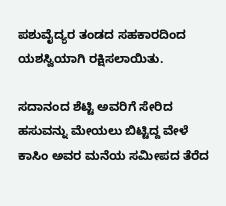ಪಶುವೈದ್ಯರ ತಂಡದ ಸಹಕಾರದಿಂದ ಯಶಸ್ವಿಯಾಗಿ ರಕ್ಷಿಸಲಾಯಿತು.

ಸದಾನಂದ ಶೆಟ್ಟಿ ಅವರಿಗೆ ಸೇರಿದ ಹಸುವನ್ನು ಮೇಯಲು ಬಿಟ್ಟಿದ್ದ ವೇಳೆ ಕಾಸಿಂ ಅವರ ಮನೆಯ ಸಮೀಪದ ತೆರೆದ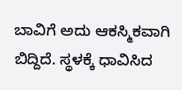ಬಾವಿಗೆ ಅದು ಆಕಸ್ಮಿಕವಾಗಿ ಬಿದ್ದಿದೆ. ಸ್ಥಳಕ್ಕೆ ಧಾವಿಸಿದ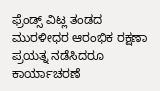ಫ್ರೆಂಡ್ಸ್ ವಿಟ್ಲ ತಂಡದ ಮುರಳೀಧರ ಆರಂಭಿಕ ರಕ್ಷಣಾ ಪ್ರಯತ್ನ ನಡೆಸಿದರೂ ಕಾರ್ಯಾಚರಣೆ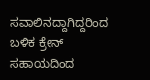ಸವಾಲಿನದ್ದಾಗಿದ್ದರಿಂದ ಬಳಿಕ ಕ್ರೇನ್ ಸಹಾಯದಿಂದ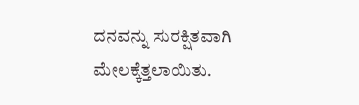ದನವನ್ನು ಸುರಕ್ಷಿತವಾಗಿ ಮೇಲಕ್ಕೆತ್ತಲಾಯಿತು.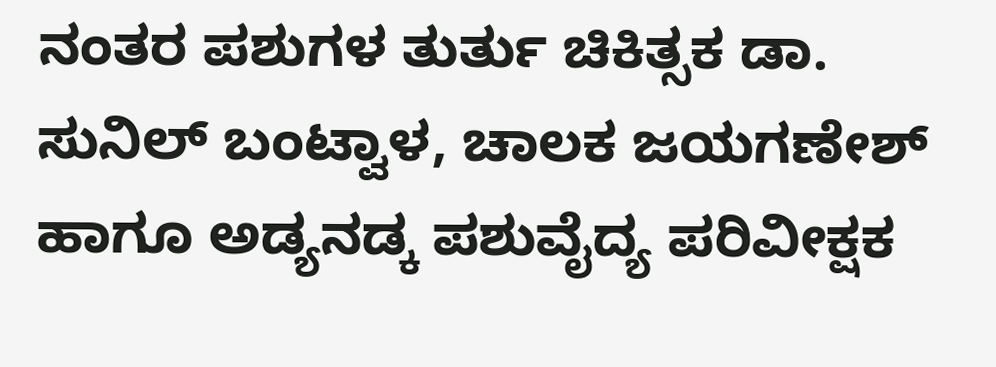ನಂತರ ಪಶುಗಳ ತುರ್ತು ಚಿಕಿತ್ಸಕ ಡಾ. ಸುನಿಲ್ ಬಂಟ್ವಾಳ, ಚಾಲಕ ಜಯಗಣೇಶ್ ಹಾಗೂ ಅಡ್ಯನಡ್ಕ ಪಶುವೈದ್ಯ ಪರಿವೀಕ್ಷಕ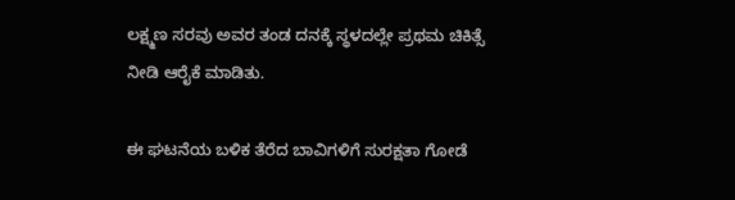ಲಕ್ಷ್ಮಣ ಸರವು ಅವರ ತಂಡ ದನಕ್ಕೆ ಸ್ಥಳದಲ್ಲೇ ಪ್ರಥಮ ಚಿಕಿತ್ಸೆ ನೀಡಿ ಆರೈಕೆ ಮಾಡಿತು.

ಈ ಘಟನೆಯ ಬಳಿಕ ತೆರೆದ ಬಾವಿಗಳಿಗೆ ಸುರಕ್ಷತಾ ಗೋಡೆ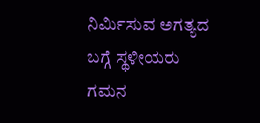ನಿರ್ಮಿಸುವ ಅಗತ್ಯದ ಬಗ್ಗೆ ಸ್ಥಳೀಯರು ಗಮನ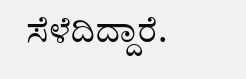ಸೆಳೆದಿದ್ದಾರೆ.